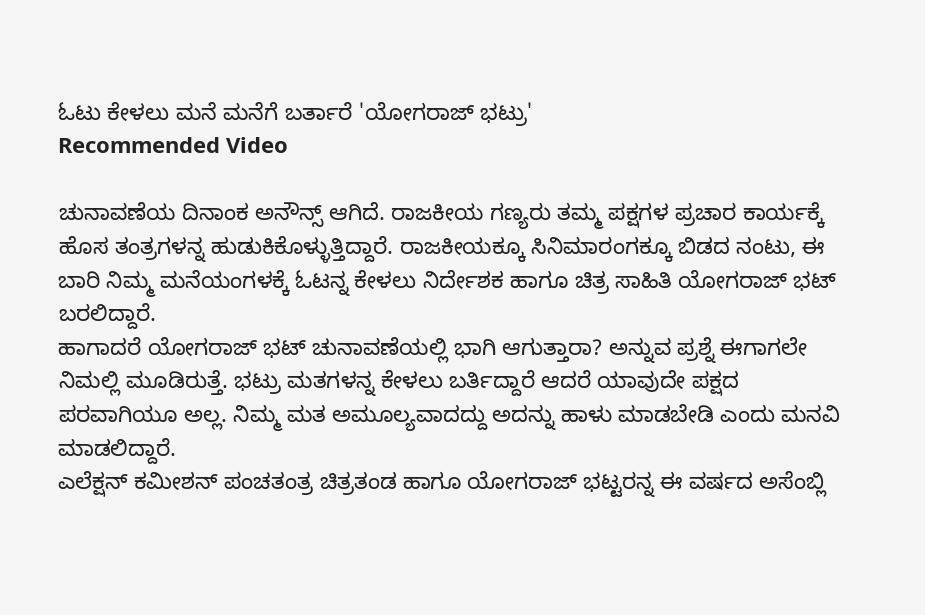ಓಟು ಕೇಳಲು ಮನೆ ಮನೆಗೆ ಬರ್ತಾರೆ 'ಯೋಗರಾಜ್ ಭಟ್ರು'
Recommended Video

ಚುನಾವಣೆಯ ದಿನಾಂಕ ಅನೌನ್ಸ್ ಆಗಿದೆ. ರಾಜಕೀಯ ಗಣ್ಯರು ತಮ್ಮ ಪಕ್ಷಗಳ ಪ್ರಚಾರ ಕಾರ್ಯಕ್ಕೆ ಹೊಸ ತಂತ್ರಗಳನ್ನ ಹುಡುಕಿಕೊಳ್ಳುತ್ತಿದ್ದಾರೆ. ರಾಜಕೀಯಕ್ಕೂ ಸಿನಿಮಾರಂಗಕ್ಕೂ ಬಿಡದ ನಂಟು, ಈ ಬಾರಿ ನಿಮ್ಮ ಮನೆಯಂಗಳಕ್ಕೆ ಓಟನ್ನ ಕೇಳಲು ನಿರ್ದೇಶಕ ಹಾಗೂ ಚಿತ್ರ ಸಾಹಿತಿ ಯೋಗರಾಜ್ ಭಟ್ ಬರಲಿದ್ದಾರೆ.
ಹಾಗಾದರೆ ಯೋಗರಾಜ್ ಭಟ್ ಚುನಾವಣೆಯಲ್ಲಿ ಭಾಗಿ ಆಗುತ್ತಾರಾ? ಅನ್ನುವ ಪ್ರಶ್ನೆ ಈಗಾಗಲೇ ನಿಮಲ್ಲಿ ಮೂಡಿರುತ್ತೆ. ಭಟ್ರು ಮತಗಳನ್ನ ಕೇಳಲು ಬರ್ತಿದ್ದಾರೆ ಆದರೆ ಯಾವುದೇ ಪಕ್ಷದ ಪರವಾಗಿಯೂ ಅಲ್ಲ. ನಿಮ್ಮ ಮತ ಅಮೂಲ್ಯವಾದದ್ದು ಅದನ್ನು ಹಾಳು ಮಾಡಬೇಡಿ ಎಂದು ಮನವಿ ಮಾಡಲಿದ್ದಾರೆ.
ಎಲೆಕ್ಷನ್ ಕಮೀಶನ್ ಪಂಚತಂತ್ರ ಚಿತ್ರತಂಡ ಹಾಗೂ ಯೋಗರಾಜ್ ಭಟ್ಟರನ್ನ ಈ ವರ್ಷದ ಅಸೆಂಬ್ಲಿ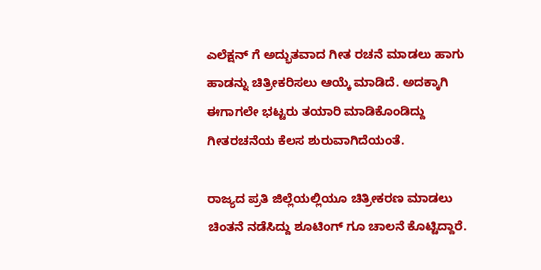ಎಲೆಕ್ಷನ್ ಗೆ ಅದ್ಭುತವಾದ ಗೀತ ರಚನೆ ಮಾಡಲು ಹಾಗು ಹಾಡನ್ನು ಚಿತ್ರೀಕರಿಸಲು ಆಯ್ಕೆ ಮಾಡಿದೆ. ಅದಕ್ಕಾಗಿ ಈಗಾಗಲೇ ಭಟ್ಟರು ತಯಾರಿ ಮಾಡಿಕೊಂಡಿದ್ದು ಗೀತರಚನೆಯ ಕೆಲಸ ಶುರುವಾಗಿದೆಯಂತೆ.

ರಾಜ್ಯದ ಪ್ರತಿ ಜಿಲ್ಲೆಯಲ್ಲಿಯೂ ಚಿತ್ರೀಕರಣ ಮಾಡಲು ಚಿಂತನೆ ನಡೆಸಿದ್ದು ಶೂಟಿಂಗ್ ಗೂ ಚಾಲನೆ ಕೊಟ್ಟಿದ್ದಾರೆ.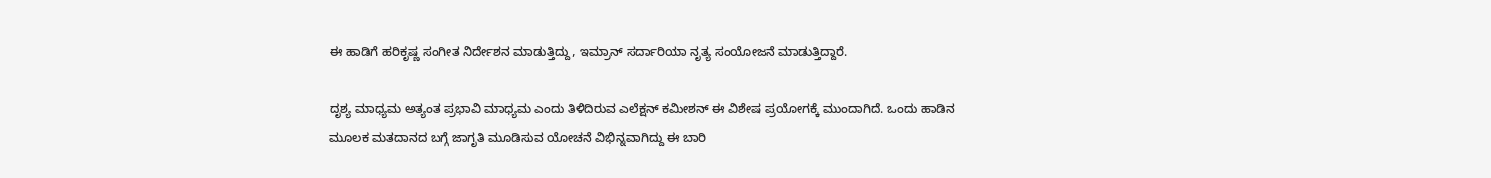ಈ ಹಾಡಿಗೆ ಹರಿಕೃಷ್ಣ ಸಂಗೀತ ನಿರ್ದೇಶನ ಮಾಡುತ್ತಿದ್ದು, ಇಮ್ರಾನ್ ಸರ್ದಾರಿಯಾ ನೃತ್ಯ ಸಂಯೋಜನೆ ಮಾಡುತ್ತಿದ್ದಾರೆ.

ದೃಶ್ಯ ಮಾಧ್ಯಮ ಅತ್ಯಂತ ಪ್ರಭಾವಿ ಮಾಧ್ಯಮ ಎಂದು ತಿಳಿದಿರುವ ಎಲೆಕ್ಷನ್ ಕಮೀಶನ್ ಈ ವಿಶೇಷ ಪ್ರಯೋಗಕ್ಕೆ ಮುಂದಾಗಿದೆ. ಒಂದು ಹಾಡಿನ ಮೂಲಕ ಮತದಾನದ ಬಗ್ಗೆ ಜಾಗೃತಿ ಮೂಡಿಸುವ ಯೋಚನೆ ವಿಭಿನ್ನವಾಗಿದ್ದು ಈ ಬಾರಿ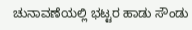ಚುನಾವಣೆಯಲ್ಲಿ ಭಟ್ಟರ ಹಾಡು ಸೌಂಡು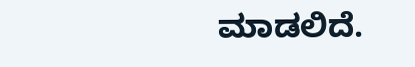ಮಾಡಲಿದೆ.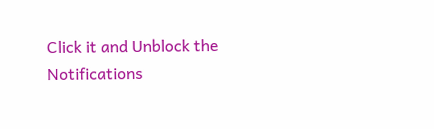Click it and Unblock the Notifications